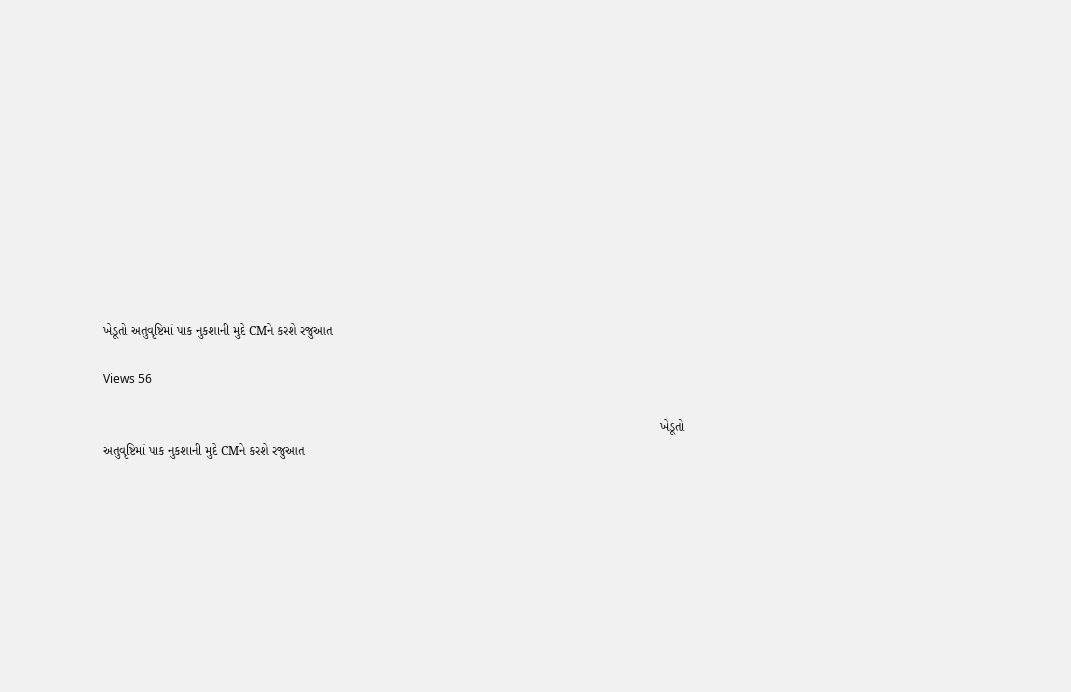ખેડૂતો અતુવૃષ્ટિમાં પાક નુકશાની મુદે CMને કરશે રજુઆત

Views 56

                                                                                                                                                           ખેડૂતો અતુવૃષ્ટિમાં પાક નુકશાની મુદે CMને કરશે રજુઆત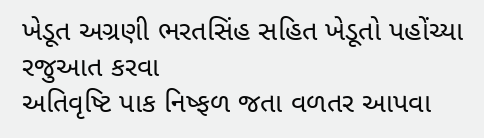ખેડૂત અગ્રણી ભરતસિંહ સહિત ખેડૂતો પહોંચ્યા રજુઆત કરવા
અતિવૃષ્ટિ પાક નિષ્ફળ જતા વળતર આપવા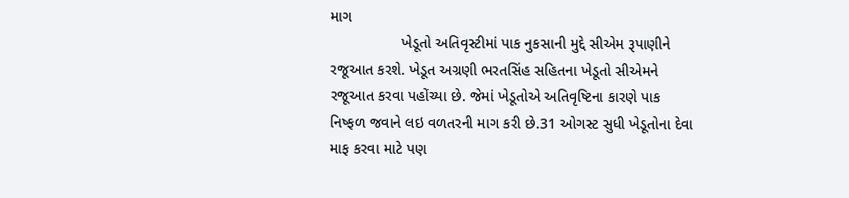માગ
                 ખેડૂતો અતિવૃસ્ટીમાં પાક નુકસાની મુદ્દે સીએમ રૂપાણીને રજૂઆત કરશે. ખેડૂત અગ્રણી ભરતસિંહ સહિતના ખેડૂતો સીએમને રજૂઆત કરવા પહોંચ્યા છે. જેમાં ખેડૂતોએ અતિવૃષ્ટિના કારણે પાક નિષ્ફળ જવાને લઇ વળતરની માગ કરી છે.31 ઓગસ્ટ સુધી ખેડૂતોના દેવા માફ કરવા માટે પણ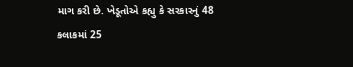માગ કરી છે. ખેડૂતોએ કહ્યુ કે સરકારનું 48 કલાકમાં 25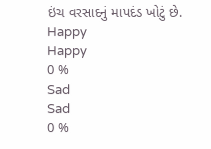ઇંચ વરસાદનું માપદંડ ખોટું છે.
Happy
Happy
0 %
Sad
Sad
0 %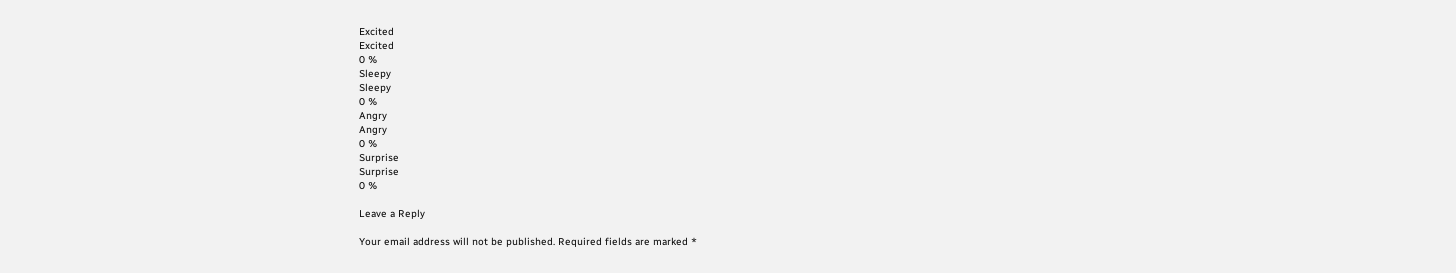Excited
Excited
0 %
Sleepy
Sleepy
0 %
Angry
Angry
0 %
Surprise
Surprise
0 %

Leave a Reply

Your email address will not be published. Required fields are marked *